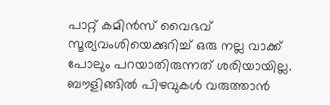പാറ്റ് കമിൻസ് വൈഭവ് സൂര്യവംശിയെക്കുറിച്ച് ഒരു നല്ല വാക്ക് പോലും പറയാതിരുന്നത് ശരിയായില്ല. ബൗളിങ്ങിൽ പിഴവുകൾ വരുത്താൻ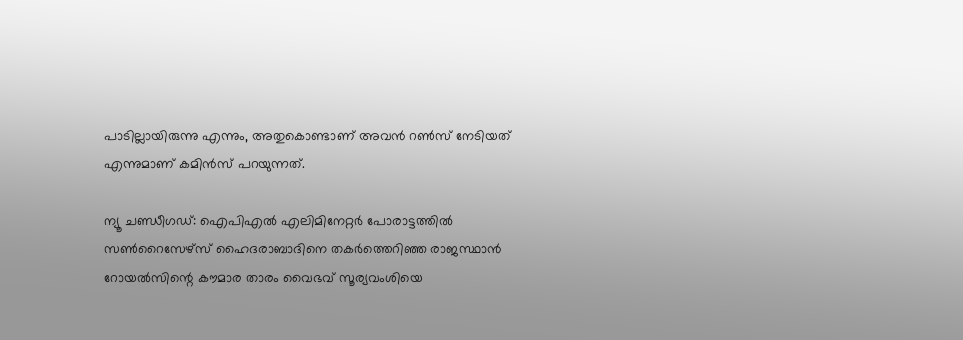പാടില്ലായിരുന്നു എന്നും, അതുകൊണ്ടാണ് അവൻ റൺസ് നേടിയത് എന്നുമാണ് കമിൻസ് പറയുന്നത്.

ന്യൂ ചണ്ഡീഗഡ്: ഐപിഎൽ എലിമിനേറ്റർ പോരാട്ടത്തിൽ സൺറൈസേഴ്‌സ് ഹൈദരാബാദിനെ തകർത്തെറിഞ്ഞ രാജസ്ഥാൻ റോയൽസിന്റെ കൗമാര താരം വൈഭവ് സൂര്യവംശിയെ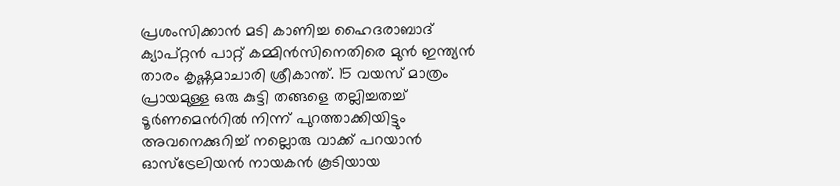പ്രശംസിക്കാൻ മടി കാണിച്ച ഹൈദരാബാദ് ക്യാപ്റ്റൻ പാറ്റ് കമ്മിൻസിനെതിരെ മുൻ ഇന്ത്യൻ താരം കൃഷ്ണമാചാരി ശ്രീകാന്ത്. 15 വയസ് മാത്രം പ്രായമുള്ള ഒരു കുട്ടി തങ്ങളെ തല്ലിച്ചതച്ച് ടൂർണമെന്‍റിൽ നിന്ന് പുറത്താക്കിയിട്ടും അവനെക്കുറിച്ച് നല്ലൊരു വാക്ക് പറയാൻ ഓസ്ട്രേലിയൻ നായകന്‍ കൂടിയായ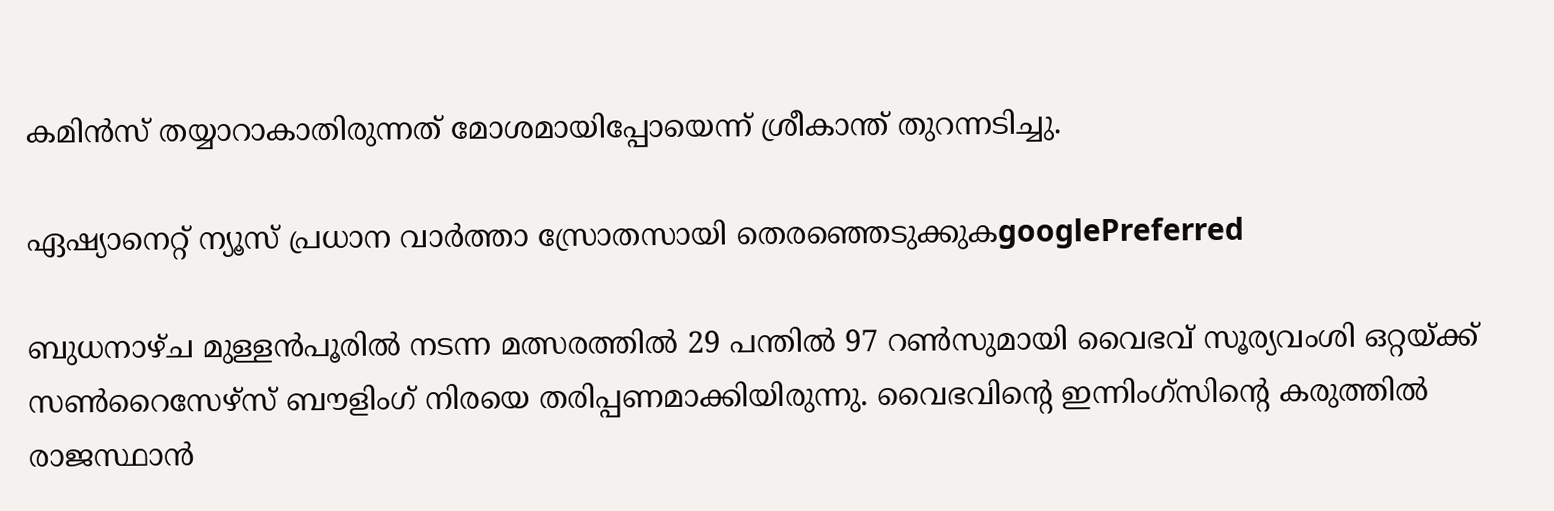കമിൻസ് തയ്യാറാകാതിരുന്നത് മോശമായിപ്പോയെന്ന് ശ്രീകാന്ത് തുറന്നടിച്ചു.

ഏഷ്യാനെറ്റ് ന്യൂസ് പ്രധാന വാർത്താ സ്രോതസായി തെരഞ്ഞെടുക്കുകgooglePreferred

ബുധനാഴ്ച മുള്ളൻപൂരിൽ നടന്ന മത്സരത്തിൽ 29 പന്തിൽ 97 റൺസുമായി വൈഭവ് സൂര്യവംശി ഒറ്റയ്ക്ക് സൺറൈസേഴ്‌സ് ബൗളിംഗ് നിരയെ തരിപ്പണമാക്കിയിരുന്നു. വൈഭവിന്‍റെ ഇന്നിംഗ്സിന്‍റെ കരുത്തിൽ രാജസ്ഥാൻ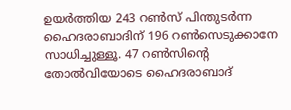ഉയർത്തിയ 243 റൺസ് പിന്തുടർന്ന ഹൈദരാബാദിന് 196 റൺസെടുക്കാനേ സാധിച്ചുള്ളൂ. 47 റൺസിന്‍റെ തോൽവിയോടെ ഹൈദരാബാദ്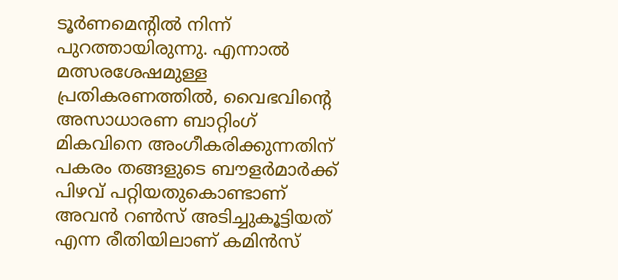ടൂർണമെന്‍റിൽ നിന്ന് പുറത്തായിരുന്നു. എന്നാൽ മത്സരശേഷമുള്ള പ്രതികരണത്തിൽ, വൈഭവിന്‍റെ അസാധാരണ ബാറ്റിംഗ് മികവിനെ അംഗീകരിക്കുന്നതിന് പകരം തങ്ങളുടെ ബൗളർമാർക്ക് പിഴവ് പറ്റിയതുകൊണ്ടാണ് അവൻ റൺസ് അടിച്ചുകൂട്ടിയത് എന്ന രീതിയിലാണ് കമിൻസ്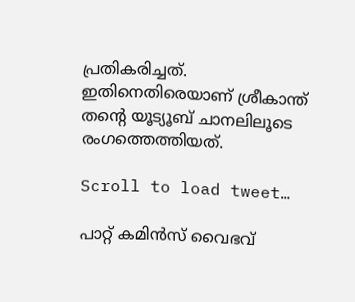പ്രതികരിച്ചത്. ഇതിനെതിരെയാണ് ശ്രീകാന്ത് തന്‍റെ യൂട്യൂബ് ചാനലിലൂടെ രംഗത്തെത്തിയത്.

Scroll to load tweet…

പാറ്റ് കമിൻസ് വൈഭവ്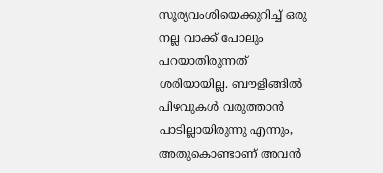സൂര്യവംശിയെക്കുറിച്ച് ഒരു നല്ല വാക്ക് പോലും പറയാതിരുന്നത് ശരിയായില്ല. ബൗളിങ്ങിൽ പിഴവുകൾ വരുത്താൻ പാടില്ലായിരുന്നു എന്നും, അതുകൊണ്ടാണ് അവൻ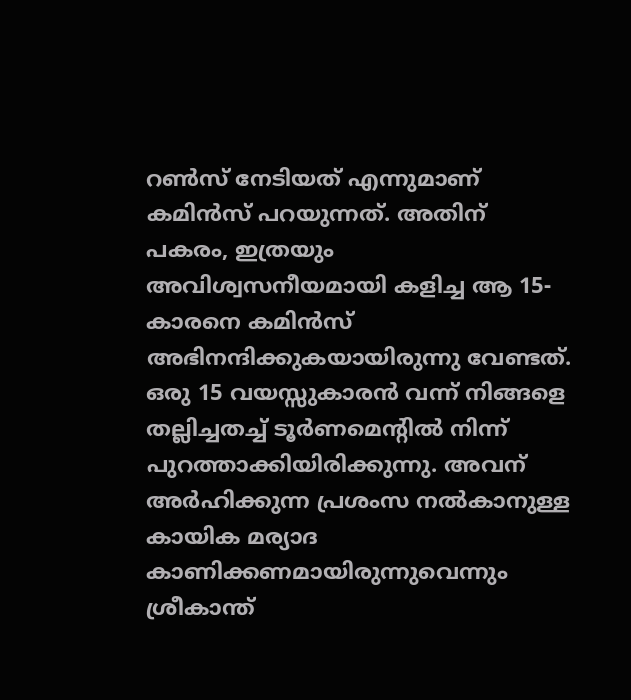റൺസ് നേടിയത് എന്നുമാണ് കമിൻസ് പറയുന്നത്. അതിന് പകരം, ഇത്രയും അവിശ്വസനീയമായി കളിച്ച ആ 15-കാരനെ കമിന്‍സ് അഭിനന്ദിക്കുകയായിരുന്നു വേണ്ടത്. ഒരു 15 വയസ്സുകാരൻ വന്ന് നിങ്ങളെ തല്ലിച്ചതച്ച് ടൂർണമെന്‍റിൽ നിന്ന് പുറത്താക്കിയിരിക്കുന്നു. അവന് അർഹിക്കുന്ന പ്രശംസ നൽകാനുള്ള കായിക മര്യാദ കാണിക്കണമായിരുന്നുവെന്നും ശ്രീകാന്ത്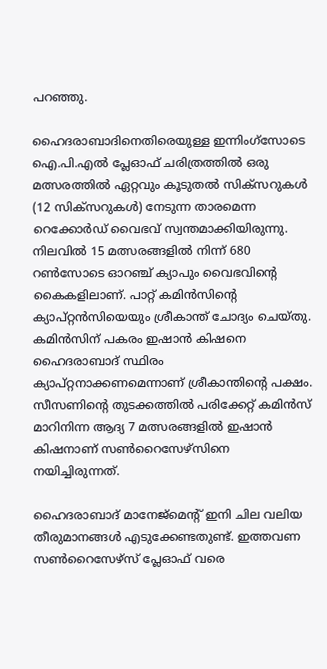പറഞ്ഞു.

ഹൈദരാബാദിനെതിരെയുള്ള ഇന്നിംഗ്സോടെ ഐ.പി.എൽ പ്ലേഓഫ് ചരിത്രത്തിൽ ഒരു മത്സരത്തിൽ ഏറ്റവും കൂടുതൽ സിക്സറുകൾ (12 സിക്സറുകൾ) നേടുന്ന താരമെന്ന റെക്കോർഡ് വൈഭവ് സ്വന്തമാക്കിയിരുന്നു. നിലവിൽ 15 മത്സരങ്ങളിൽ നിന്ന് 680 റൺസോടെ ഓറഞ്ച് ക്യാപും വൈഭവിന്‍റെ കൈകളിലാണ്. പാറ്റ് കമിൻസിന്‍റെ ക്യാപ്റ്റൻസിയെയും ശ്രീകാന്ത് ചോദ്യം ചെയ്തു. കമിൻസിന് പകരം ഇഷാൻ കിഷനെ ഹൈദരാബാദ് സ്ഥിരം ക്യാപ്റ്റനാക്കണമെന്നാണ് ശ്രീകാന്തിന്‍റെ പക്ഷം. സീസണിന്‍റെ തുടക്കത്തിൽ പരിക്കേറ്റ് കമിൻസ് മാറിനിന്ന ആദ്യ 7 മത്സരങ്ങളിൽ ഇഷാൻ കിഷനാണ് സൺറൈസേഴ്സിനെ നയിച്ചിരുന്നത്.

ഹൈദരാബാദ് മാനേജ്‌മെന്റ് ഇനി ചില വലിയ തീരുമാനങ്ങൾ എടുക്കേണ്ടതുണ്ട്. ഇത്തവണ സൺറൈസേഴ്‌സ് പ്ലേഓഫ് വരെ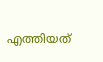എത്തിയത്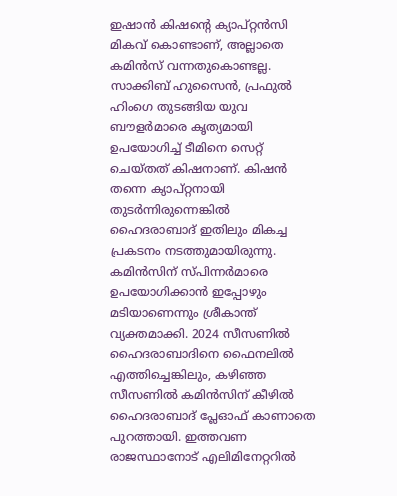ഇഷാൻ കിഷന്‍റെ ക്യാപ്റ്റൻസി മികവ് കൊണ്ടാണ്, അല്ലാതെ കമിൻസ് വന്നതുകൊണ്ടല്ല. സാക്കിബ് ഹുസൈൻ, പ്രഫുൽ ഹിംഗെ തുടങ്ങിയ യുവ ബൗളർമാരെ കൃത്യമായി ഉപയോഗിച്ച് ടീമിനെ സെറ്റ് ചെയ്തത് കിഷനാണ്. കിഷൻ തന്നെ ക്യാപ്റ്റനായി തുടർന്നിരുന്നെങ്കിൽ ഹൈദരാബാദ് ഇതിലും മികച്ച പ്രകടനം നടത്തുമായിരുന്നു. കമിൻസിന് സ്പിന്നർമാരെ ഉപയോഗിക്കാൻ ഇപ്പോഴും മടിയാണെന്നും ശ്രീകാന്ത് വ്യക്തമാക്കി. 2024 സീസണിൽ ഹൈദരാബാദിനെ ഫൈനലിൽ എത്തിച്ചെങ്കിലും, കഴിഞ്ഞ സീസണിൽ കമിന്‍സിന് കീഴില്‍ ഹൈദരാബാദ് പ്ലേഓഫ് കാണാതെ പുറത്തായി. ഇത്തവണ രാജസ്ഥാനോട് എലിമിനേറ്ററിൽ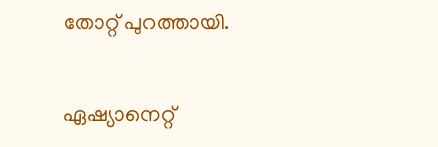തോറ്റ് പുറത്തായി.

ഏഷ്യാനെറ്റ്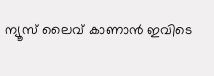ന്യൂസ് ലൈവ് കാണാന്‍ ഇവിടെ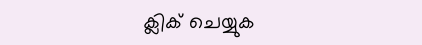ക്ലിക് ചെയ്യുക